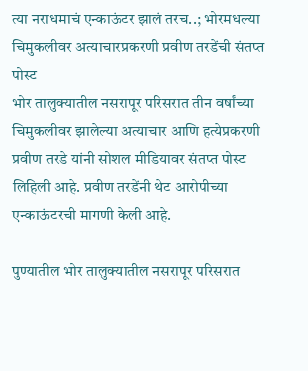त्या नराधमाचं एन्काऊंटर झालं तरच..; भोरमधल्या चिमुकलीवर अत्याचारप्रकरणी प्रवीण तरडेंची संतप्त पोस्ट
भोर तालुक्यातील नसरापूर परिसरात तीन वर्षांच्या चिमुकलीवर झालेल्या अत्याचार आणि हत्येप्रकरणी प्रवीण तरडे यांनी सोशल मीडियावर संतप्त पोस्ट लिहिली आहे. प्रवीण तरडेंनी थेट आरोपीच्या एन्काऊंटरची मागणी केली आहे.

पुण्यातील भोर तालुक्यातील नसरापूर परिसरात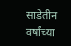साडेतीन वर्षांच्या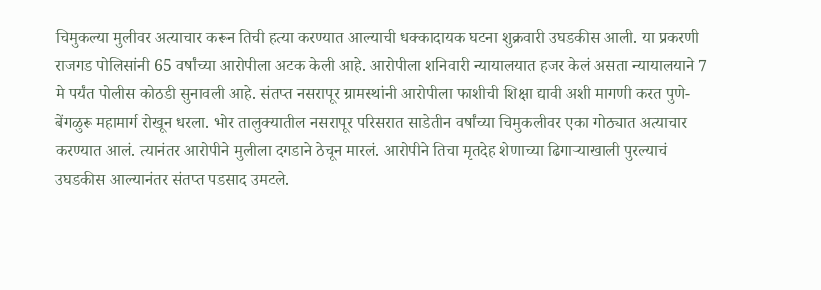चिमुकल्या मुलीवर अत्याचार करून तिची हत्या करण्यात आल्याची धक्कादायक घटना शुक्रवारी उघडकीस आली. या प्रकरणी राजगड पोलिसांनी 65 वर्षांच्या आरोपीला अटक केली आहे. आरोपीला शनिवारी न्यायालयात हजर केलं असता न्यायालयाने 7 मे पर्यंत पोलीस कोठडी सुनावली आहे. संतप्त नसरापूर ग्रामस्थांनी आरोपीला फाशीची शिक्षा द्यावी अशी मागणी करत पुणे-बेंगळुरू महामार्ग रोखून धरला. भोर तालुक्यातील नसरापूर परिसरात साडेतीन वर्षांच्या चिमुकलीवर एका गोठ्यात अत्याचार करण्यात आलं. त्यानंतर आरोपीने मुलीला दगडाने ठेचून मारलं. आरोपीने तिचा मृतदेह शेणाच्या ढिगाऱ्याखाली पुरल्याचं उघडकीस आल्यानंतर संतप्त पडसाद उमटले.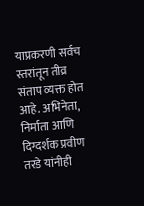याप्रकरणी सर्वच स्तरांतून तीव्र संताप व्यक्त होत आहे. अभिनेता, निर्माता आणि दिग्दर्शक प्रवीण तरडे यांनीही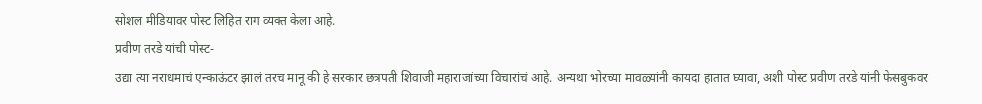सोशल मीडियावर पोस्ट लिहित राग व्यक्त केला आहे.
प्रवीण तरडे यांची पोस्ट-
उद्या त्या नराधमाचं एन्काऊंटर झालं तरच मानू की हे सरकार छत्रपती शिवाजी महाराजांच्या विचारांचं आहे. अन्यथा भोरच्या मावळ्यांनी कायदा हातात घ्यावा, अशी पोस्ट प्रवीण तरडे यांनी फेसबुकवर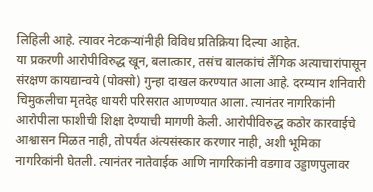लिहिली आहे. त्यावर नेटकऱ्यांनीही विविध प्रतिक्रिया दिल्या आहेत.
या प्रकरणी आरोपीविरुद्ध खून, बलात्कार, तसंच बालकांचं लैंगिक अत्याचारांपासून संरक्षण कायद्यान्वये (पोक्सो) गुन्हा दाखल करण्यात आला आहे. दरम्यान शनिवारी चिमुकलीचा मृतदेह धायरी परिसरात आणण्यात आला. त्यानंतर नागरिकांनी आरोपीला फाशीची शिक्षा देण्याची मागणी केली. आरोपीविरुद्ध कठोर कारवाईचे आश्वासन मिळत नाही, तोपर्यंत अंत्यसंस्कार करणार नाही, अशी भूमिका नागरिकांनी घेतली. त्यानंतर नातेवाईक आणि नागरिकांनी वडगाव उड्डाणपुलावर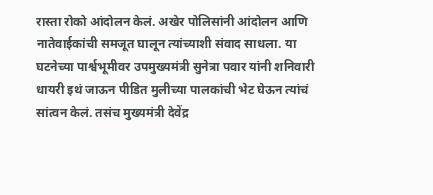रास्ता रोको आंदोलन केलं. अखेर पोलिसांनी आंदोलन आणि नातेवाईकांची समजूत घालून त्यांच्याशी संवाद साधला. या घटनेच्या पार्श्वभूमीवर उपमुख्यमंत्री सुनेत्रा पवार यांनी शनिवारी धायरी इथं जाऊन पीडित मुलीच्या पालकांची भेट घेऊन त्यांचं सांत्वन केलं. तसंच मुख्यमंत्री देवेंद्र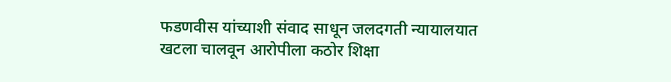फडणवीस यांच्याशी संवाद साधून जलदगती न्यायालयात खटला चालवून आरोपीला कठोर शिक्षा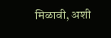मिळावी, अशी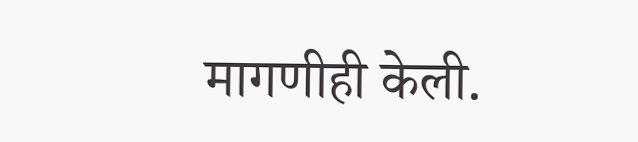मागणीही केली.